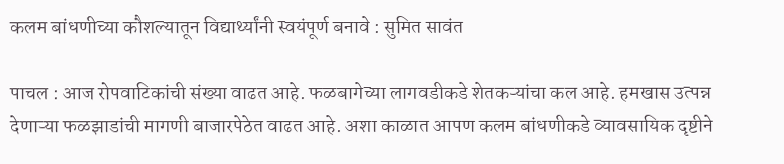कलम बांधणीच्या कौशल्यातून विद्यार्थ्यांनी स्वयंपूर्ण बनावे : सुमित सावंत

पाचल : आज रोपवाटिकांची संख्या वाढत आहे. फळबागेच्या लागवडीकडे शेतकऱ्यांचा कल आहे. हमखास उत्पन्न देणाऱ्या फळझाडांची मागणी बाजारपेठेत वाढत आहे. अशा काळात आपण कलम बांधणीकडे व्यावसायिक दृष्टीने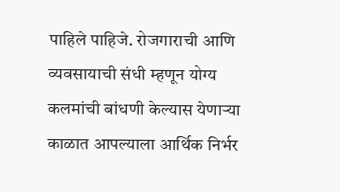पाहिले पाहिजे. रोजगाराची आणि व्यवसायाची संधी म्हणून योग्य कलमांची बांधणी केल्यास येणाऱ्या काळात आपल्याला आर्थिक निर्भर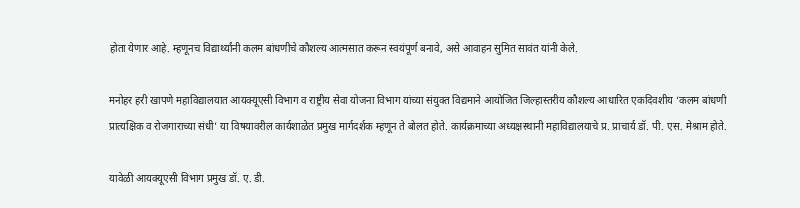होता येणार आहे. म्हणूनच विद्यार्थ्यांनी कलम बांधणीचे कौशल्य आत्मसात करून स्वयंपूर्ण बनावे, असे आवाहन सुमित सावंत यांनी केले.

मनोहर हरी खापणे महाविद्यालयात आयक्यूएसी विभाग व राष्ट्रीय सेवा योजना विभाग यांच्या संयुक्त विद्यमाने आयोजित जिल्हास्तरीय कौशल्य आधारित एकदिवशीय ‘कलम बांधणी प्रात्यक्षिक व रोजगाराच्या संधी’ या विषयावरील कार्यशाळेत प्रमुख मार्गदर्शक म्हणून ते बोलत होते. कार्यक्रमाच्या अध्यक्षस्थानी महाविद्यालयाचे प्र. प्राचार्य डॉ. पी. एस. मेश्राम होते.

यावेळी आयक्यूएसी विभाग प्रमुख डॉ. ए. डी.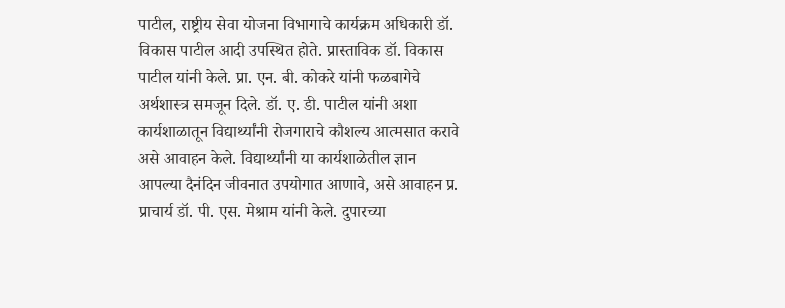पाटील, राष्ट्रीय सेवा योजना विभागाचे कार्यक्रम अधिकारी डॉ. विकास पाटील आदी उपस्थित होते. प्रास्ताविक डॉ. विकास पाटील यांनी केले. प्रा. एन. बी. कोकरे यांनी फळबागेचे अर्थशास्त्र समजून दिले. डॉ. ए. डी. पाटील यांनी अशा कार्यशाळातून विद्यार्थ्यांनी रोजगाराचे कौशल्य आत्मसात करावे असे आवाहन केले. विद्यार्थ्यांनी या कार्यशाळेतील ज्ञान आपल्या दैनंदिन जीवनात उपयोगात आणावे, असे आवाहन प्र. प्राचार्य डॉ. पी. एस. मेश्राम यांनी केले. दुपारच्या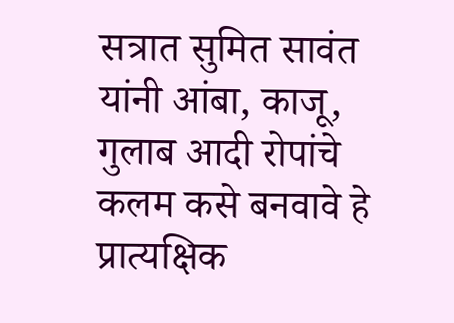सत्रात सुमित सावंत यांनी आंबा, काजू, गुलाब आदी रोपांचे कलम कसे बनवावे हे प्रात्यक्षिक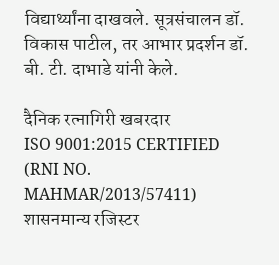विद्यार्थ्यांना दाखवले. सूत्रसंचालन डॉ. विकास पाटील, तर आभार प्रदर्शन डॉ. बी. टी. दाभाडे यांनी केले.

दैनिक रत्नागिरी खबरदार
ISO 9001:2015 CERTIFIED
(RNI NO. MAHMAR/2013/57411)
शासनमान्य रजिस्टर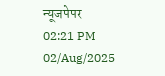न्यूजपेपर
02:21 PM 02/Aug/2025